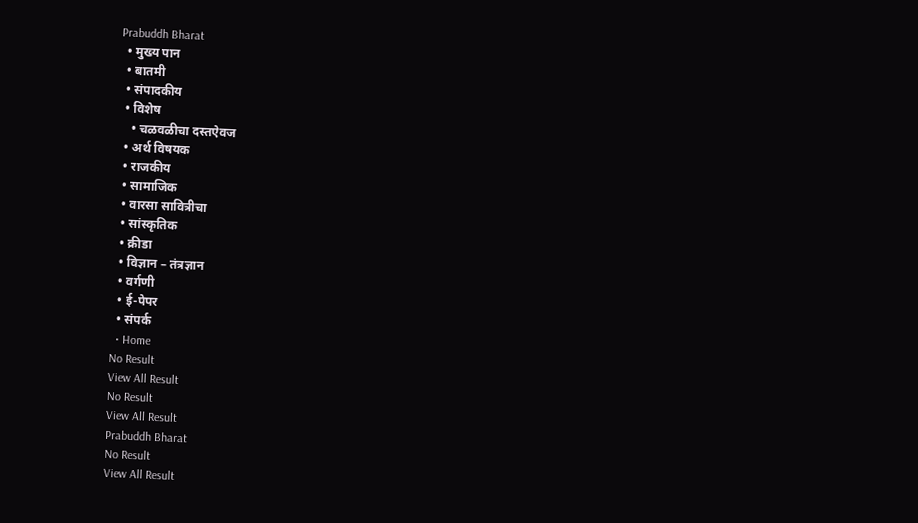Prabuddh Bharat
  • मुख्य पान
  • बातमी
  • संपादकीय
  • विशेष
    • चळवळीचा दस्तऐवज
  • अर्थ विषयक
  • राजकीय
  • सामाजिक
  • वारसा सावित्रीचा
  • सांस्कृतिक
  • क्रीडा
  • विज्ञान – तंत्रज्ञान
  • वर्गणी
  • ई-पेपर
  • संपर्क
  • Home
No Result
View All Result
No Result
View All Result
Prabuddh Bharat
No Result
View All Result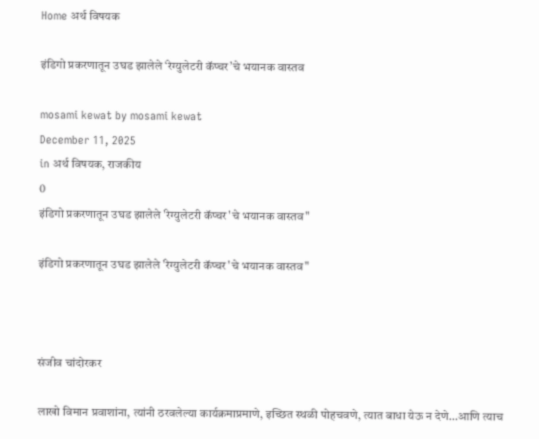Home अर्थ विषयक

इंडिगो प्रकरणातून उघड झालेले ‘रेग्युलेटरी कॅप्चर’चे भयानक वास्तव

mosami kewat by mosami kewat
December 11, 2025
in अर्थ विषयक, राजकीय
0
इंडिगो प्रकरणातून उघड झालेले 'रेग्युलेटरी कॅप्चर'चे भयानक वास्तव"

इंडिगो प्रकरणातून उघड झालेले 'रेग्युलेटरी कॅप्चर'चे भयानक वास्तव"



संजीव चांदोरकर

लाखो विमान प्रवाशांना, त्यांनी ठरवलेल्या कार्यक्रमाप्रमाणे, इच्छित स्थळी पोहचवणे, त्यात बाधा येऊ न देणे…आणि त्याच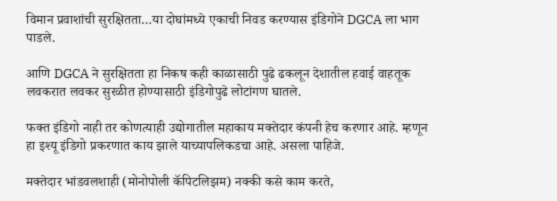विमान प्रवाशांची सुरक्षितता…या दोघांमध्ये एकाची निवड करण्यास इंडिगोने DGCA ला भाग पाडले.

आणि DGCA ने सुरक्षितता हा निकष कही काळासाठी पुढे ढकलून देशातील हवाई वाहतूक लवकरात लवकर सुरळीत होण्यासाठी इंडिगोपुढे लोटांगण घातले.

फक्त इंडिगो नाही तर कोणत्याही उद्योगातील महाकाय मक्तेदार कंपनी हेच करणार आहे. म्हणून हा इश्यू इंडिगो प्रकरणात काय झाले याच्यापलिकडचा आहे. असला पाहिजे.

मक्तेदार भांडवलशाही (मोनोपोली कॅपिटलिझम) नक्की कसे काम करते,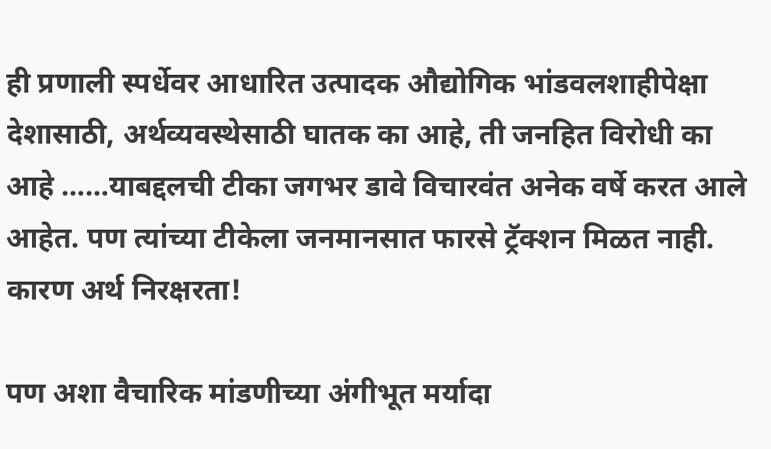ही प्रणाली स्पर्धेवर आधारित उत्पादक औद्योगिक भांडवलशाहीपेक्षा देशासाठी, अर्थव्यवस्थेसाठी घातक का आहे, ती जनहित विरोधी का आहे ……याबद्दलची टीका जगभर डावे विचारवंत अनेक वर्षे करत आले आहेत. पण त्यांच्या टीकेला जनमानसात फारसे ट्रॅक्शन मिळत नाही. कारण अर्थ निरक्षरता!

पण अशा वैचारिक मांडणीच्या अंगीभूत मर्यादा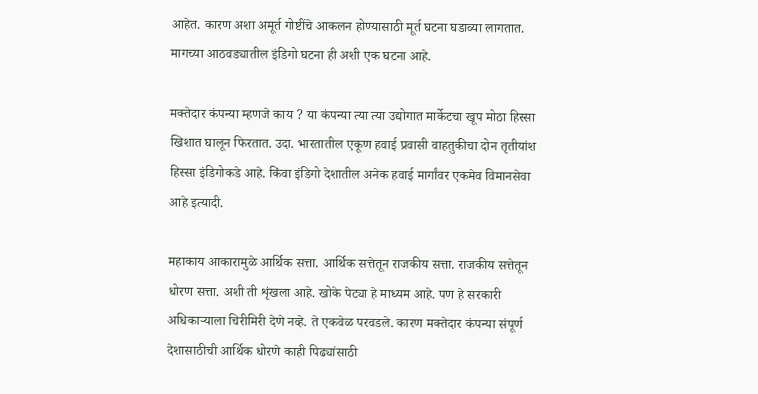आहेत. कारण अशा अमूर्त गोष्टींचे आकलन होण्यासाठी मूर्त घटना घडाव्या लागतात. मागच्या आठवड्यातील इंडिगो घटना ही अशी एक घटना आहे.

मक्तेदार कंपन्या म्हणजे काय ? या कंपन्या त्या त्या उद्योगात मार्केटचा खूप मोठा हिस्सा खिशात घालून फिरतात. उदा. भारतातील एकूण हवाई प्रवासी वाहतुकीचा दोन तृतीयांश हिस्सा इंडिगोकडे आहे. किंवा इंडिगो देशातील अनेक हवाई मार्गांवर एकमेव विमानसेवा आहे इत्यादी.

महाकाय आकारामुळे आर्थिक सत्ता. आर्थिक सत्तेतून राजकीय सत्ता. राजकीय सत्तेतून धोरण सत्ता. अशी ती शृंखला आहे. खोके पेट्या हे माध्यम आहे. पण हे सरकारी अधिकाऱ्याला चिरीमिरी देणे नव्हे. ते एकवेळ परवडले. कारण मक्तेदार कंपन्या संपूर्ण देशासाठीची आर्थिक धोरणे काही पिढ्यांसाठी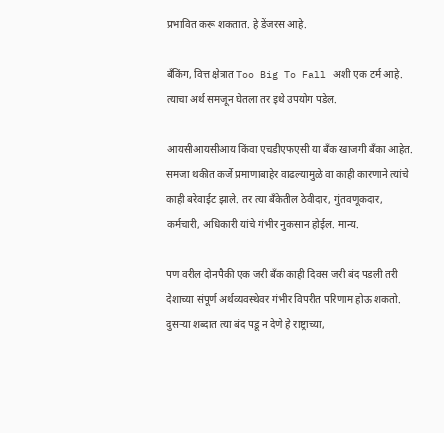प्रभावित करू शकतात. हे डेंजरस आहे.

बँकिंग, वित्त क्षेत्रात Too Big To Fall अशी एक टर्म आहे. त्याचा अर्थ समजून घेतला तर इथे उपयोग पडेल.

आयसीआयसीआय किंवा एचडीएफएसी या बँक खाजगी बँका आहेत. समजा थकीत कर्जे प्रमाणाबाहेर वाढल्यामुळे वा काही कारणाने त्यांचे काही बरेवाईट झाले. तर त्या बँकेतील ठेवीदार, गुंतवणूकदार, कर्मचारी, अधिकारी यांचे गंभीर नुकसान होईल. मान्य.

पण वरील दोनपैकी एक जरी बँक काही दिवस जरी बंद पडली तरी देशाच्या संपूर्ण अर्थव्यवस्थेवर गंभीर विपरीत परिणाम होऊ शकतो. दुसऱ्या शब्दात त्या बंद पडू न देणे हे राष्ट्राच्या,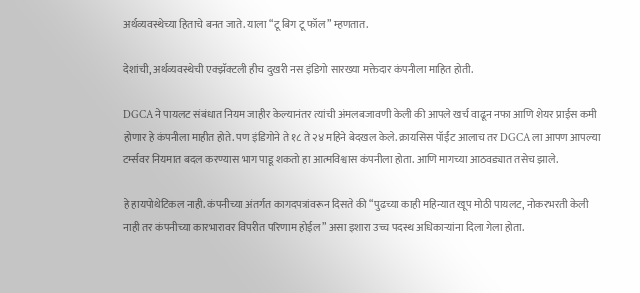अर्थव्यवस्थेच्या हिताचे बनत जाते. याला “टू बिग टू फॉल” म्हणतात.

देशांची, अर्थव्यवस्थेची एक्झॅक्टली हीच दुखरी नस इंडिगो सारख्या मक्तेदार कंपनीला माहित होती.

DGCA ने पायलट संबंधात नियम जाहीर केल्यानंतर त्यांची अंमलबजावणी केली की आपले खर्च वाढून नफा आणि शेयर प्राईस कमी होणार हे कंपनीला माहीत होते. पण इंडिगोने ते १८ ते २४ महिने बेदखल केले. क्रायसिस पॉईंट आलाच तर DGCA ला आपण आपल्या टर्म्सवर नियमात बदल करण्यास भाग पाडू शकतो हा आत्मविश्वास कंपनीला होता. आणि मागच्या आठवड्यात तसेच झाले.

हे हायपोथेटिकल नाही. कंपनीच्या अंतर्गत कागदपत्रांवरून दिसते की “पुढच्या काही महिन्यात खूप मोठी पायलट, नोकरभरती केली नाही तर कंपनीच्या कारभारावर विपरीत परिणाम होईल” असा इशारा उच्च पदस्थ अधिकाऱ्यांना दिला गेला होता.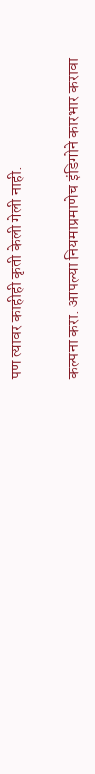पण त्यावर काहीही कृती केली गेली नाही.

कल्पना करा. आपल्या नियमाप्रमाणेच इंडिगोने कारभार करावा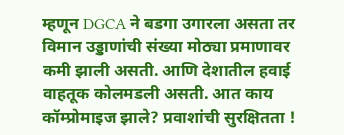म्हणून DGCA ने बडगा उगारला असता तर विमान उड्डाणांची संख्या मोठ्या प्रमाणावर कमी झाली असती. आणि देशातील हवाई वाहतूक कोलमडली असती. आत काय कॉम्प्रोमाइज झाले? प्रवाशांची सुरक्षितता !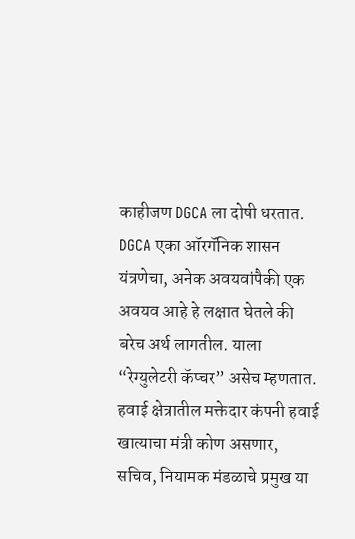काहीजण DGCA ला दोषी धरतात. DGCA एका ऑरगॅनिक शासन यंत्रणेचा, अनेक अवयवांपैकी एक अवयव आहे हे लक्षात घेतले की बरेच अर्थ लागतील. याला “रेग्युलेटरी कॅप्चर” असेच म्हणतात. हवाई क्षेत्रातील मक्तेदार कंपनी हवाई खात्याचा मंत्री कोण असणार, सचिव, नियामक मंडळाचे प्रमुख या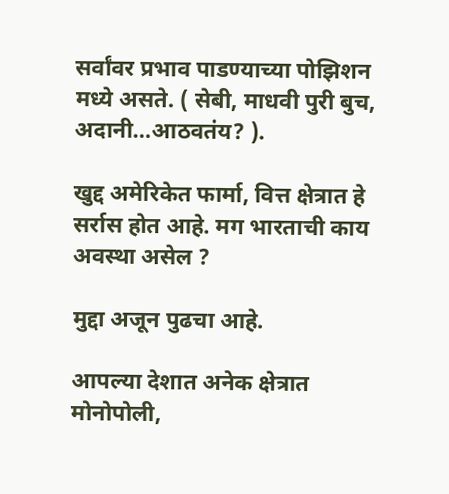सर्वांवर प्रभाव पाडण्याच्या पोझिशन मध्ये असते. ( सेबी, माधवी पुरी बुच, अदानी…आठवतंय? ).

खुद्द अमेरिकेत फार्मा, वित्त क्षेत्रात हे सर्रास होत आहे. मग भारताची काय अवस्था असेल ?

मुद्दा अजून पुढचा आहे.

आपल्या देशात अनेक क्षेत्रात मोनोपोली,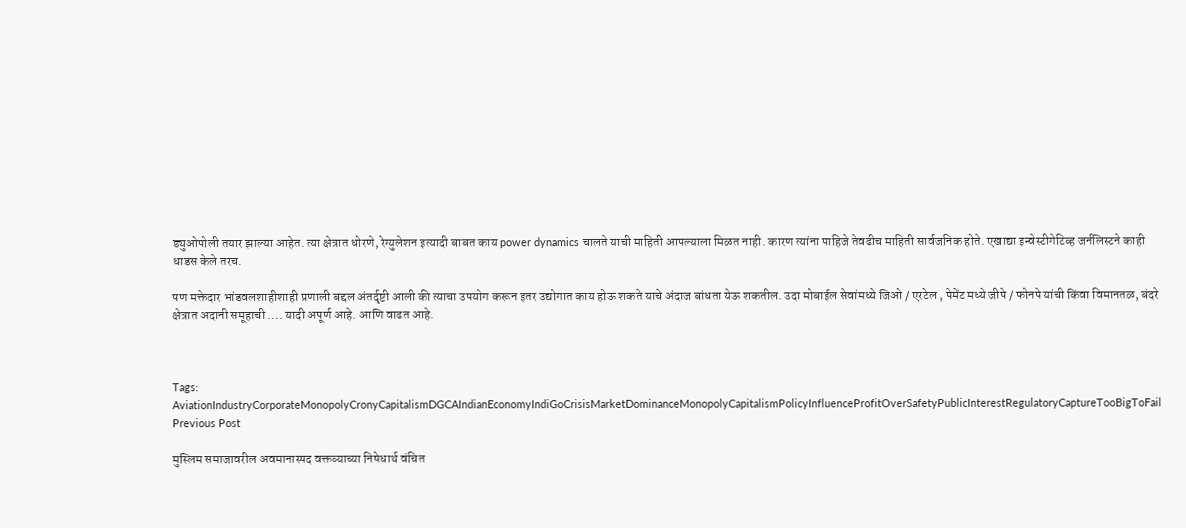ड्युओपोली तयार झाल्या आहेत. त्या क्षेत्रात धोरणे, रेग्युलेशन इत्यादी बाबत काय power dynamics चालते याची माहिती आपल्याला मिळत नाही. कारण त्यांना पाहिजे तेवढीच माहिती सार्वजनिक होते. एखाद्या इन्वेस्टीगेटिव्ह जर्नलिस्टने काही धाडस केले तरच.

पण मक्तेदार भांडवलशाहीशाही प्रणाली बद्दल अंतर्दृष्टी आली की त्याचा उपयोग करून इतर उद्योगात काय होऊ शकते याचे अंदाज बांधता येऊ शकतील. उदा मोबाईल सेवांमध्ये जिओ / एरटेल , पेमेंट मध्ये जीपे / फोनपे यांची किंवा विमानतळ, बंदरे क्षेत्रात अदानी समूहाची …. यादी अपूर्ण आहे. आणि वाढत आहे.



Tags: AviationIndustryCorporateMonopolyCronyCapitalismDGCAIndianEconomyIndiGoCrisisMarketDominanceMonopolyCapitalismPolicyInfluenceProfitOverSafetyPublicInterestRegulatoryCaptureTooBigToFail
Previous Post

मुस्लिम समाजावरील अवमानास्पद वक्तव्याच्या निषेधार्थ वंचित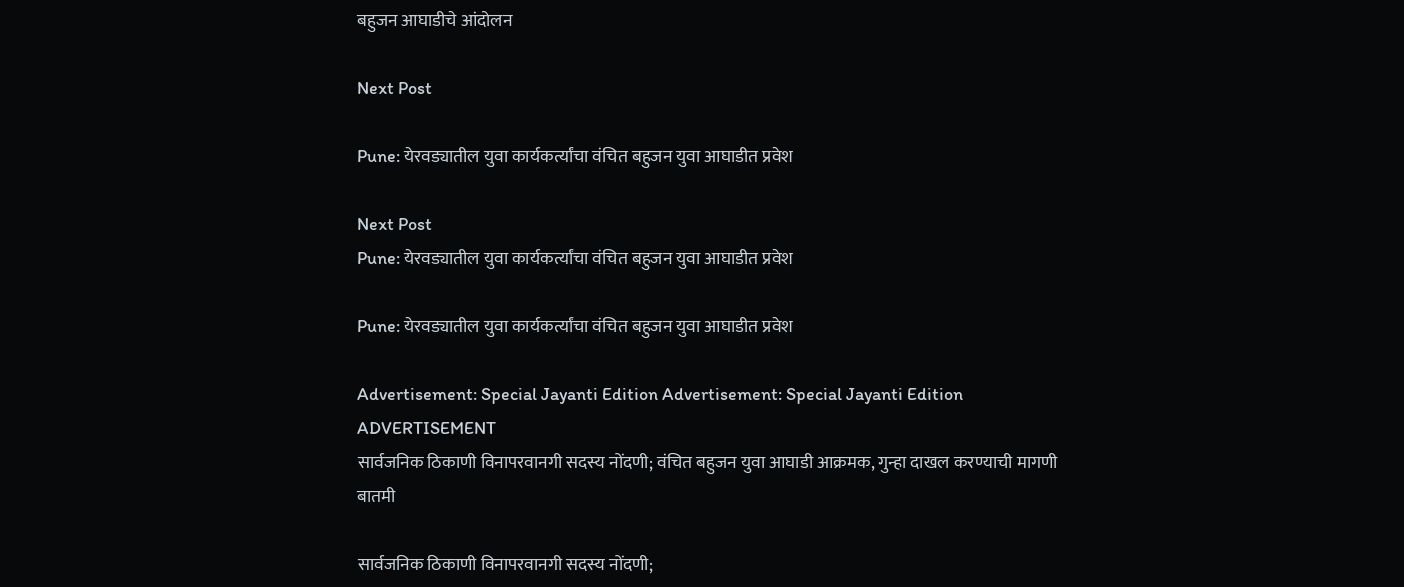बहुजन आघाडीचे आंदोलन

Next Post

Pune: येरवड्यातील युवा कार्यकर्त्यांचा वंचित बहुजन युवा आघाडीत प्रवेश

Next Post
Pune: येरवड्यातील युवा कार्यकर्त्यांचा वंचित बहुजन युवा आघाडीत प्रवेश

Pune: येरवड्यातील युवा कार्यकर्त्यांचा वंचित बहुजन युवा आघाडीत प्रवेश

Advertisement: Special Jayanti Edition Advertisement: Special Jayanti Edition
ADVERTISEMENT
सार्वजनिक ठिकाणी विनापरवानगी सदस्य नोंदणी; वंचित बहुजन युवा आघाडी आक्रमक, गुन्हा दाखल करण्याची मागणी
बातमी

सार्वजनिक ठिकाणी विनापरवानगी सदस्य नोंदणी;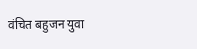वंचित बहुजन युवा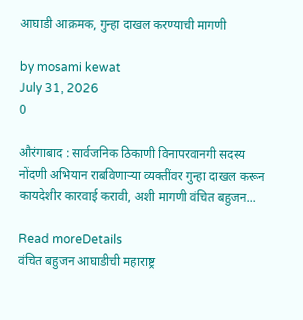आघाडी आक्रमक, गुन्हा दाखल करण्याची मागणी

by mosami kewat
July 31, 2026
0

औरंगाबाद : सार्वजनिक ठिकाणी विनापरवानगी सदस्य नोंदणी अभियान राबविणाऱ्या व्यक्तींवर गुन्हा दाखल करून कायदेशीर कारवाई करावी, अशी मागणी वंचित बहुजन...

Read moreDetails
वंचित बहुजन आघाडीची महाराष्ट्र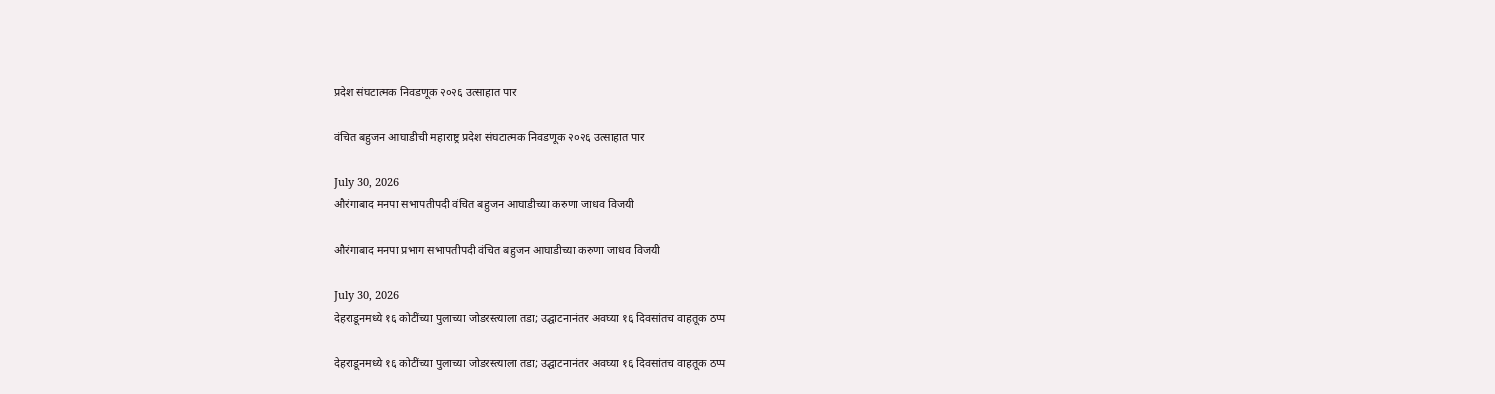प्रदेश संघटात्मक निवडणूक २०२६ उत्साहात पार

वंचित बहुजन आघाडीची महाराष्ट्र प्रदेश संघटात्मक निवडणूक २०२६ उत्साहात पार

July 30, 2026
औरंगाबाद मनपा सभापतीपदी वंचित बहुजन आघाडीच्या करुणा जाधव विजयी

औरंगाबाद मनपा प्रभाग सभापतीपदी वंचित बहुजन आघाडीच्या करुणा जाधव विजयी

July 30, 2026
देहराडूनमध्ये १६ कोटींच्या पुलाच्या जोडरस्त्याला तडा; उद्घाटनानंतर अवघ्या १६ दिवसांतच वाहतूक ठप्प

देहराडूनमध्ये १६ कोटींच्या पुलाच्या जोडरस्त्याला तडा; उद्घाटनानंतर अवघ्या १६ दिवसांतच वाहतूक ठप्प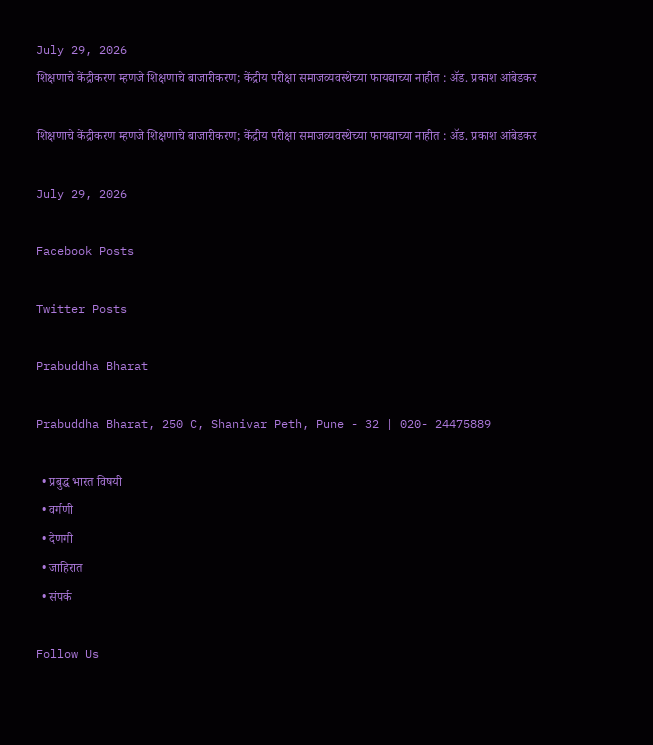July 29, 2026
शिक्षणाचे केंद्रीकरण म्हणजे शिक्षणाचे बाजारीकरण; केंद्रीय परीक्षा समाजव्यवस्थेच्या फायद्याच्या नाहीत : ॲड. प्रकाश आंबेडकर

शिक्षणाचे केंद्रीकरण म्हणजे शिक्षणाचे बाजारीकरण; केंद्रीय परीक्षा समाजव्यवस्थेच्या फायद्याच्या नाहीत : ॲड. प्रकाश आंबेडकर

July 29, 2026

Facebook Posts

Twitter Posts

Prabuddha Bharat

Prabuddha Bharat, 250 C, Shanivar Peth, Pune - 32 | 020- 24475889

  • प्रबुद्ध भारत विषयी
  • वर्गणी
  • देणगी
  • जाहिरात
  • संपर्क

Follow Us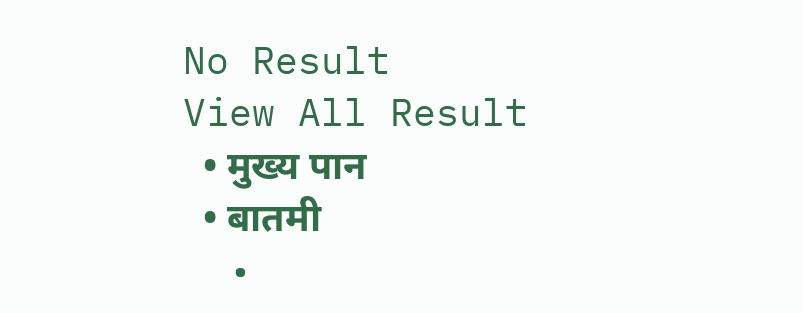No Result
View All Result
  • मुख्य पान
  • बातमी
  •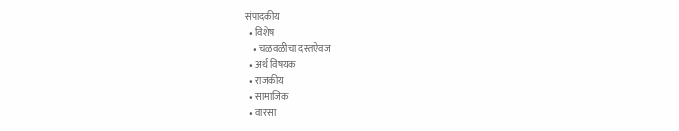संपादकीय
  • विशेष
    • चळवळीचा दस्तऐवज
  • अर्थ विषयक
  • राजकीय
  • सामाजिक
  • वारसा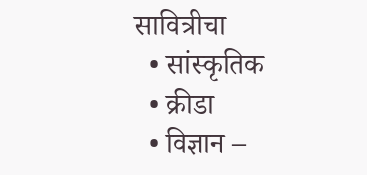सावित्रीचा
  • सांस्कृतिक
  • क्रीडा
  • विज्ञान –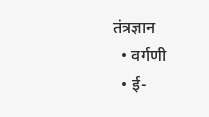तंत्रज्ञान
  • वर्गणी
  • ई-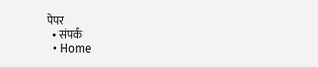पेपर
  • संपर्क
  • Home